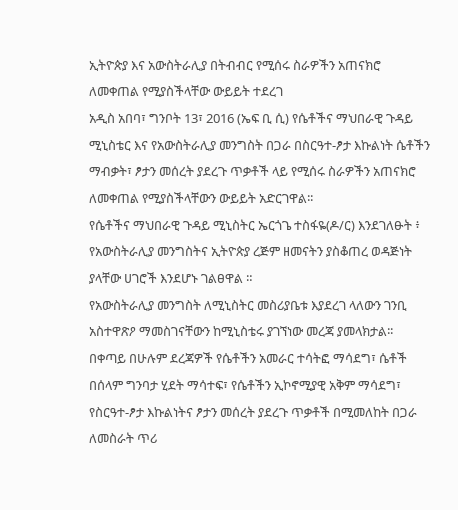ኢትዮጵያ እና አውስትራሊያ በትብብር የሚሰሩ ስራዎችን አጠናክሮ ለመቀጠል የሚያስችላቸው ውይይት ተደረገ
አዲስ አበባ፣ ግንቦት 13፣ 2016 (ኤፍ ቢ ሲ) የሴቶችና ማህበራዊ ጉዳይ ሚኒስቴር እና የአውስትራሊያ መንግስት በጋራ በስርዓተ-ፆታ እኩልነት ሴቶችን ማብቃት፣ ፆታን መሰረት ያደረጉ ጥቃቶች ላይ የሚሰሩ ስራዎችን አጠናክሮ ለመቀጠል የሚያስችላቸውን ውይይት አድርገዋል፡፡
የሴቶችና ማህበራዊ ጉዳይ ሚኒስትር ኤርጎጌ ተስፋዬ(ዶ/ር) እንደገለፁት ፥ የአውስትራሊያ መንግስትና ኢትዮጵያ ረጅም ዘመናትን ያስቆጠረ ወዳጅነት ያላቸው ሀገሮች እንደሆኑ ገልፀዋል ።
የአውስትራሊያ መንግስት ለሚኒስትር መስሪያቤቱ እያደረገ ላለውን ገንቢ አስተዋጽዖ ማመስገናቸውን ከሚኒስቴሩ ያገኘነው መረጃ ያመላክታል፡፡
በቀጣይ በሁሉም ደረጃዎች የሴቶችን አመራር ተሳትፎ ማሳደግ፣ ሴቶች በሰላም ግንባታ ሂደት ማሳተፍ፣ የሴቶችን ኢኮኖሚያዊ አቅም ማሳደግ፣ የስርዓተ-ፆታ እኩልነትና ፆታን መሰረት ያደረጉ ጥቃቶች በሚመለከት በጋራ ለመስራት ጥሪ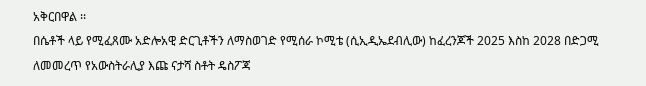አቅርበዋል ፡፡
በሴቶች ላይ የሚፈጸሙ አድሎአዊ ድርጊቶችን ለማስወገድ የሚሰራ ኮሚቴ (ሲኢዲኤደብሊው) ከፈረንጆች 2025 እስከ 2028 በድጋሚ ለመመረጥ የአውስትራሊያ እጩ ናታሻ ስቶት ዴስፖጃ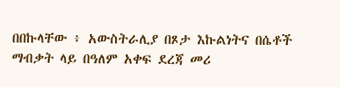በበኩላቸው ፥ አውስትራሊያ በጾታ እኩልነትና በሴቶች ማብቃት ላይ በዓለም አቀፍ ደረጃ መሪ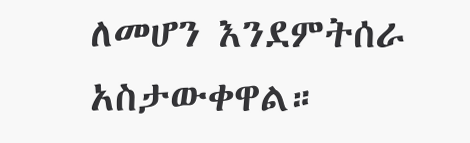ለመሆን እንደምትሰራ አስታውቀዋል።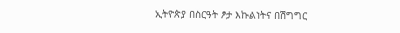ኢትዮጵያ በስርዓት ፆታ እኩልነትና በሽግግር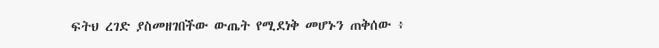ፍትህ ረገድ ያስመዘገበችው ውጤት የሚደነቅ መሆኑን ጠቅሰው ፥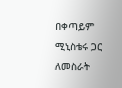በቀጣይም ሚኒስቴሩ ጋር ለመስራት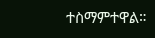ተስማምተዋል።